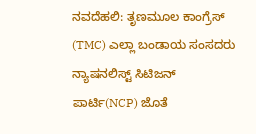ನವದೆಹಲಿ: ತೃಣಮೂಲ ಕಾಂಗ್ರೆಸ್ (TMC) ಎಲ್ಲಾ ಬಂಡಾಯ ಸಂಸದರು ನ್ಯಾಷನಲಿಸ್ಟ್ ಸಿಟಿಜನ್ ಪಾರ್ಟಿ(NCP) ಜೊತೆ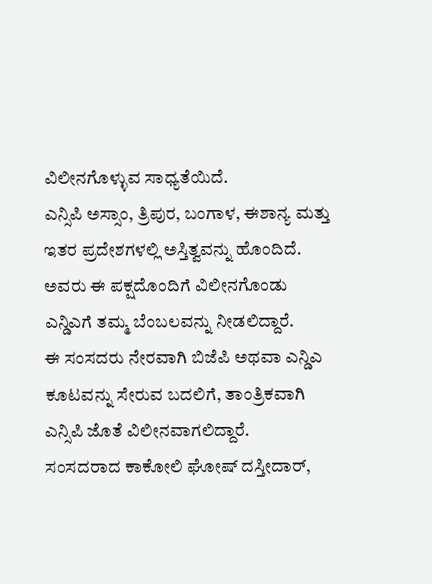ವಿಲೀನಗೊಳ್ಳುವ ಸಾಧ್ಯತೆಯಿದೆ.
ಎನ್ಸಿಪಿ ಅಸ್ಸಾಂ, ತ್ರಿಪುರ, ಬಂಗಾಳ, ಈಶಾನ್ಯ ಮತ್ತು ಇತರ ಪ್ರದೇಶಗಳಲ್ಲಿ ಅಸ್ತಿತ್ವವನ್ನು ಹೊಂದಿದೆ. ಅವರು ಈ ಪಕ್ಷದೊಂದಿಗೆ ವಿಲೀನಗೊಂಡು ಎನ್ಡಿಎಗೆ ತಮ್ಮ ಬೆಂಬಲವನ್ನು ನೀಡಲಿದ್ದಾರೆ.
ಈ ಸಂಸದರು ನೇರವಾಗಿ ಬಿಜೆಪಿ ಅಥವಾ ಎನ್ಡಿಎ ಕೂಟವನ್ನು ಸೇರುವ ಬದಲಿಗೆ, ತಾಂತ್ರಿಕವಾಗಿ ಎನ್ಸಿಪಿ ಜೊತೆ ವಿಲೀನವಾಗಲಿದ್ದಾರೆ.
ಸಂಸದರಾದ ಕಾಕೋಲಿ ಘೋಷ್ ದಸ್ತೀದಾರ್,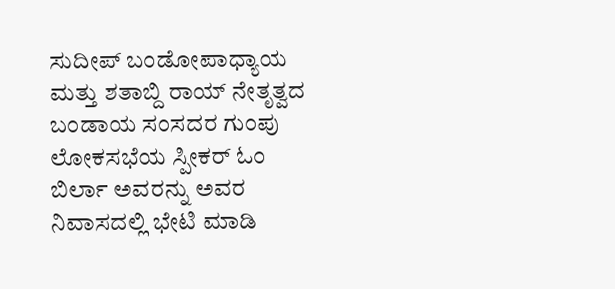ಸುದೀಪ್ ಬಂಡೋಪಾಧ್ಯಾಯ ಮತ್ತು ಶತಾಬ್ದಿ ರಾಯ್ ನೇತೃತ್ವದ ಬಂಡಾಯ ಸಂಸದರ ಗುಂಪು ಲೋಕಸಭೆಯ ಸ್ಪೀಕರ್ ಓಂ ಬಿರ್ಲಾ ಅವರನ್ನು ಅವರ ನಿವಾಸದಲ್ಲಿ ಭೇಟಿ ಮಾಡಿ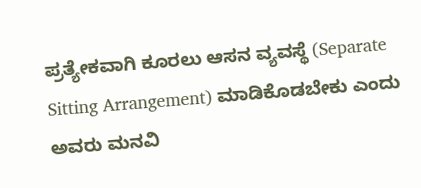ಪ್ರತ್ಯೇಕವಾಗಿ ಕೂರಲು ಆಸನ ವ್ಯವಸ್ಥೆ (Separate Sitting Arrangement) ಮಾಡಿಕೊಡಬೇಕು ಎಂದು ಅವರು ಮನವಿ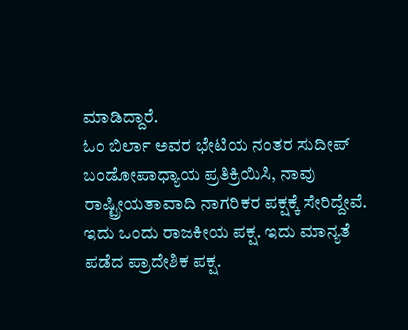ಮಾಡಿದ್ದಾರೆ.
ಓಂ ಬಿರ್ಲಾ ಅವರ ಭೇಟಿಯ ನಂತರ ಸುದೀಪ್ ಬಂಡೋಪಾಧ್ಯಾಯ ಪ್ರತಿಕ್ರಿಯಿಸಿ, ನಾವು ರಾಷ್ಟ್ರೀಯತಾವಾದಿ ನಾಗರಿಕರ ಪಕ್ಷಕ್ಕೆ ಸೇರಿದ್ದೇವೆ. ಇದು ಒಂದು ರಾಜಕೀಯ ಪಕ್ಷ. ಇದು ಮಾನ್ಯತೆ ಪಡೆದ ಪ್ರಾದೇಶಿಕ ಪಕ್ಷ.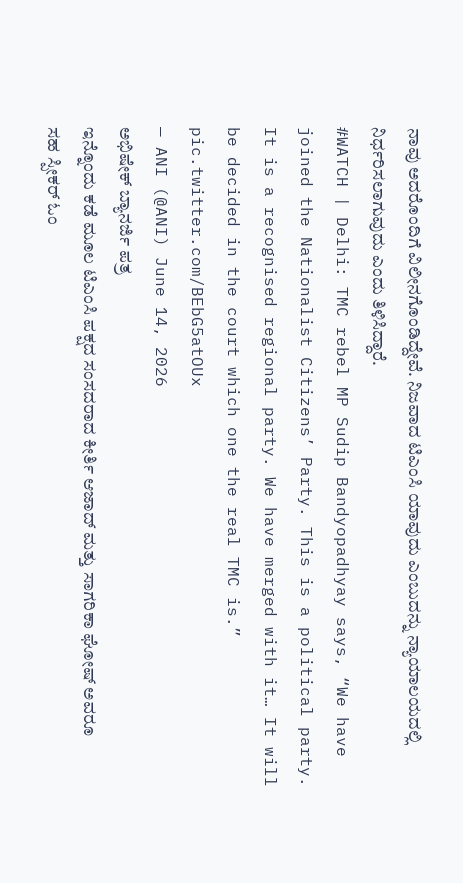ನಾವು ಅದರೊಂದಿಗೆ ವಿಲೀನಗೊಂಡಿದ್ದೇವೆ. ನಿಜವಾದ ಟಿಎಂಸಿ ಯಾವುದು ಎಂಬುದನ್ನು ನ್ಯಾಯಾಲಯದಲ್ಲಿ ನಿರ್ಧರಿಸಲಾಗುವುದು ಎಂದು ತಿಳಿಸಿದ್ದಾರೆ.
#WATCH | Delhi: TMC rebel MP Sudip Bandyopadhyay says, “We have joined the Nationalist Citizens’ Party. This is a political party. It is a recognised regional party. We have merged with it… It will be decided in the court which one the real TMC is.” pic.twitter.com/BEbG5atOUx
— ANI (@ANI) June 14, 2026
ಅಭಿಷೇಕ್ ಬ್ಯಾನರ್ಜಿ ಪತ್ರ
ಇನ್ನೊಂದು ಕಡೆ ಮೂಲ ಟಿಎಂಸಿ ಪಕ್ಷದ ಸಂಸದರಾದ ಕೀರ್ತಿ ಆಜಾದ್ ಮತ್ತು ಸಾಗರಿಕಾ ಘೋಷ್ ಅವರೂ ಸಹ ಸ್ಪೀಕರ್ ಓಂ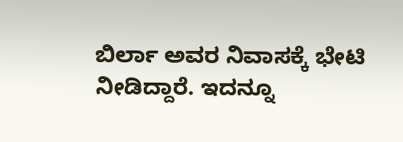ಬಿರ್ಲಾ ಅವರ ನಿವಾಸಕ್ಕೆ ಭೇಟಿ ನೀಡಿದ್ದಾರೆ. ಇದನ್ನೂ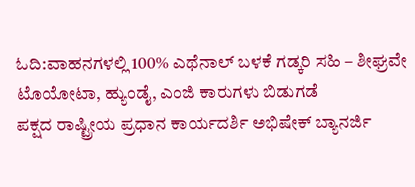ಓದಿ:ವಾಹನಗಳಲ್ಲಿ 100% ಎಥೆನಾಲ್ ಬಳಕೆ ಗಡ್ಕರಿ ಸಹಿ – ಶೀಘ್ರವೇ ಟೊಯೋಟಾ, ಹ್ಯುಂಡೈ, ಎಂಜಿ ಕಾರುಗಳು ಬಿಡುಗಡೆ
ಪಕ್ಷದ ರಾಷ್ಟ್ರೀಯ ಪ್ರಧಾನ ಕಾರ್ಯದರ್ಶಿ ಅಭಿಷೇಕ್ ಬ್ಯಾನರ್ಜಿ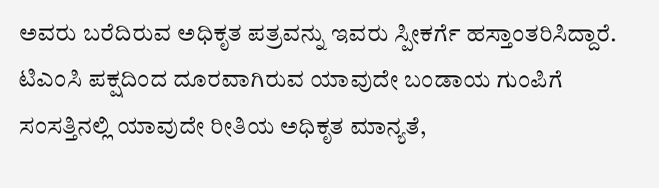ಅವರು ಬರೆದಿರುವ ಅಧಿಕೃತ ಪತ್ರವನ್ನು ಇವರು ಸ್ಪೀಕರ್ಗೆ ಹಸ್ತಾಂತರಿಸಿದ್ದಾರೆ. ಟಿಎಂಸಿ ಪಕ್ಷದಿಂದ ದೂರವಾಗಿರುವ ಯಾವುದೇ ಬಂಡಾಯ ಗುಂಪಿಗೆ ಸಂಸತ್ತಿನಲ್ಲಿ ಯಾವುದೇ ರೀತಿಯ ಅಧಿಕೃತ ಮಾನ್ಯತೆ,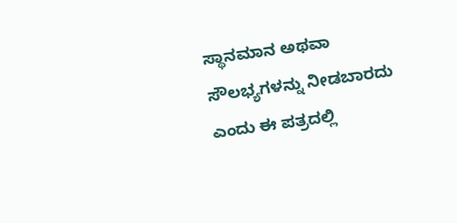ಸ್ಥಾನಮಾನ ಅಥವಾ ಸೌಲಭ್ಯಗಳನ್ನು ನೀಡಬಾರದು ಎಂದು ಈ ಪತ್ರದಲ್ಲಿ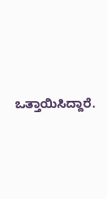ಒತ್ತಾಯಿಸಿದ್ದಾರೆ.